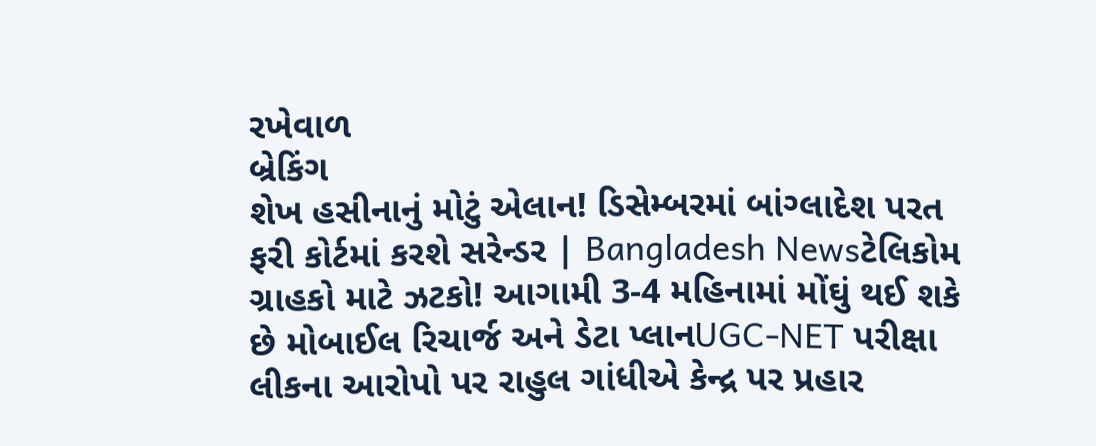રખેવાળ
બ્રેકિંગ
શેખ હસીનાનું મોટું એલાન! ડિસેમ્બરમાં બાંગ્લાદેશ પરત ફરી કોર્ટમાં કરશે સરેન્ડર | Bangladesh Newsટેલિકોમ ગ્રાહકો માટે ઝટકો! આગામી 3-4 મહિનામાં મોંઘું થઈ શકે છે મોબાઈલ રિચાર્જ અને ડેટા પ્લાનUGC-NET પરીક્ષા લીકના આરોપો પર રાહુલ ગાંધીએ કેન્દ્ર પર પ્રહાર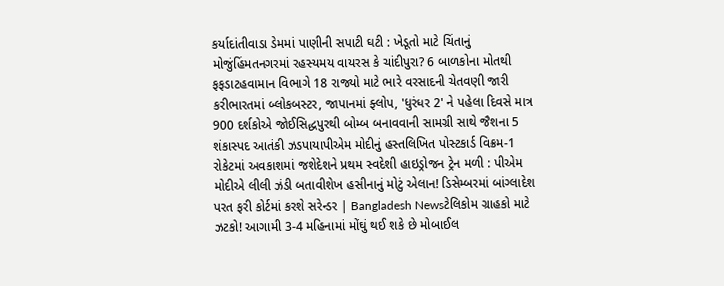કર્યાદાંતીવાડા ડેમમાં પાણીની સપાટી ઘટી : ખેડૂતો માટે ચિંતાનું મોજુંહિંમતનગરમાં રહસ્યમય વાયરસ કે ચાંદીપુરા? 6 બાળકોના મોતથી ફફડાટહવામાન વિભાગે 18 રાજ્યો માટે ભારે વરસાદની ચેતવણી જારી કરીભારતમાં બ્લોકબસ્ટર, જાપાનમાં ફ્લોપ, 'ધુરંધર 2' ને પહેલા દિવસે માત્ર 900 દર્શકોએ જોઈસિદ્ધપુરથી બોમ્બ બનાવવાની સામગ્રી સાથે જૈશના 5 શંકાસ્પદ આતંકી ઝડપાયાપીએમ મોદીનું હસ્તલિખિત પોસ્ટકાર્ડ વિક્રમ-1 રોકેટમાં અવકાશમાં જશેદેશને પ્રથમ સ્વદેશી હાઇડ્રોજન ટ્રેન મળી : પીએમ મોદીએ લીલી ઝંડી બતાવીશેખ હસીનાનું મોટું એલાન! ડિસેમ્બરમાં બાંગ્લાદેશ પરત ફરી કોર્ટમાં કરશે સરેન્ડર | Bangladesh Newsટેલિકોમ ગ્રાહકો માટે ઝટકો! આગામી 3-4 મહિનામાં મોંઘું થઈ શકે છે મોબાઈલ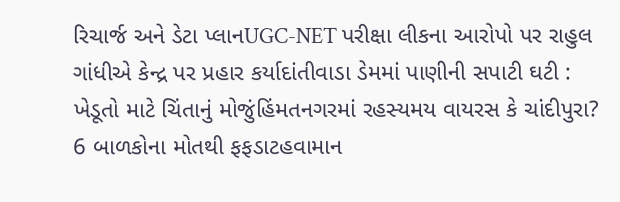રિચાર્જ અને ડેટા પ્લાનUGC-NET પરીક્ષા લીકના આરોપો પર રાહુલ ગાંધીએ કેન્દ્ર પર પ્રહાર કર્યાદાંતીવાડા ડેમમાં પાણીની સપાટી ઘટી : ખેડૂતો માટે ચિંતાનું મોજુંહિંમતનગરમાં રહસ્યમય વાયરસ કે ચાંદીપુરા? 6 બાળકોના મોતથી ફફડાટહવામાન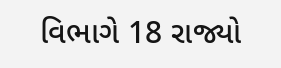વિભાગે 18 રાજ્યો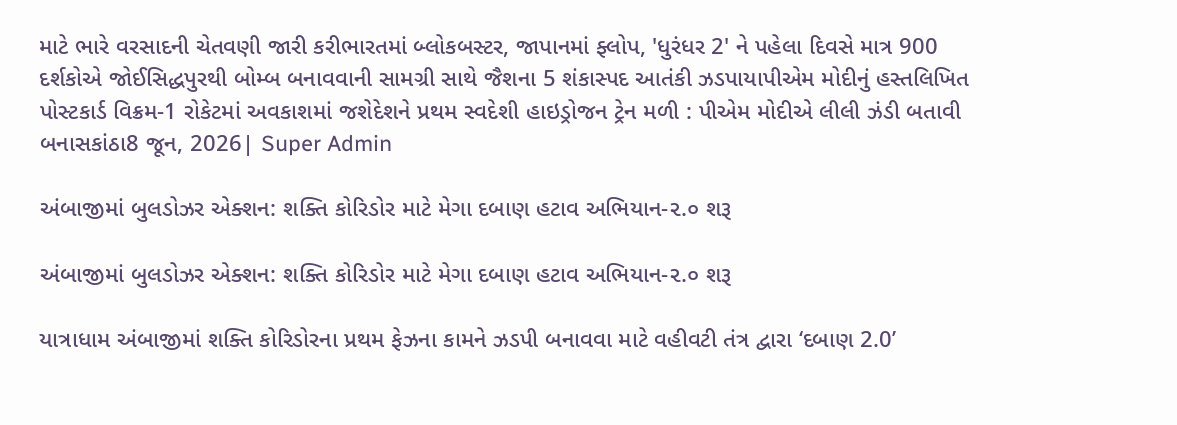માટે ભારે વરસાદની ચેતવણી જારી કરીભારતમાં બ્લોકબસ્ટર, જાપાનમાં ફ્લોપ, 'ધુરંધર 2' ને પહેલા દિવસે માત્ર 900 દર્શકોએ જોઈસિદ્ધપુરથી બોમ્બ બનાવવાની સામગ્રી સાથે જૈશના 5 શંકાસ્પદ આતંકી ઝડપાયાપીએમ મોદીનું હસ્તલિખિત પોસ્ટકાર્ડ વિક્રમ-1 રોકેટમાં અવકાશમાં જશેદેશને પ્રથમ સ્વદેશી હાઇડ્રોજન ટ્રેન મળી : પીએમ મોદીએ લીલી ઝંડી બતાવી
બનાસકાંઠા8 જૂન, 2026| Super Admin

અંબાજીમાં બુલડોઝર એક્શન: શક્તિ કોરિડોર માટે મેગા દબાણ હટાવ અભિયાન-૨.૦ શરૂ

અંબાજીમાં બુલડોઝર એક્શન: શક્તિ કોરિડોર માટે મેગા દબાણ હટાવ અભિયાન-૨.૦ શરૂ

યાત્રાધામ અંબાજીમાં શક્તિ કોરિડોરના પ્રથમ ફેઝના કામને ઝડપી બનાવવા માટે વહીવટી તંત્ર દ્વારા ‘દબાણ 2.0’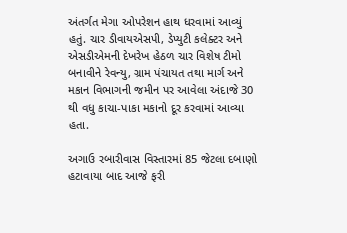અંતર્ગત મેગા ઓપરેશન હાથ ધરવામાં આવ્યું હતું. ચાર ડીવાયએસપી, ડેપ્યુટી કલેક્ટર અને એસડીએમની દેખરેખ હેઠળ ચાર વિશેષ ટીમો બનાવીને રેવન્યુ, ગ્રામ પંચાયત તથા માર્ગ અને મકાન વિભાગની જમીન પર આવેલા અંદાજે 30 થી વધુ કાચા-પાકા મકાનો દૂર કરવામાં આવ્યા હતા.

અગાઉ રબારીવાસ વિસ્તારમાં 85 જેટલા દબાણો હટાવાયા બાદ આજે ફરી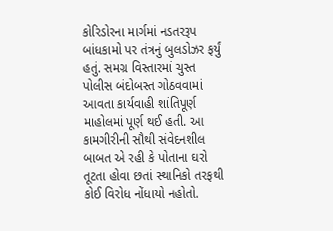કોરિડોરના માર્ગમાં નડતરરૂપ બાંધકામો પર તંત્રનું બુલડોઝર ફર્યું હતું. સમગ્ર વિસ્તારમાં ચુસ્ત પોલીસ બંદોબસ્ત ગોઠવવામાં આવતા કાર્યવાહી શાંતિપૂર્ણ માહોલમાં પૂર્ણ થઈ હતી. આ કામગીરીની સૌથી સંવેદનશીલ બાબત એ રહી કે પોતાના ઘરો તૂટતા હોવા છતાં સ્થાનિકો તરફથી કોઈ વિરોધ નોંધાયો નહોતો.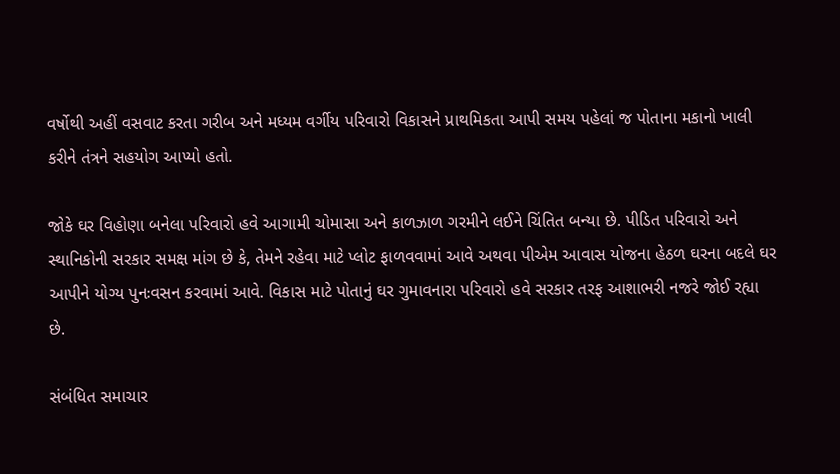વર્ષોથી અહીં વસવાટ કરતા ગરીબ અને મધ્યમ વર્ગીય પરિવારો વિકાસને પ્રાથમિકતા આપી સમય પહેલાં જ પોતાના મકાનો ખાલી કરીને તંત્રને સહયોગ આપ્યો હતો.

જોકે ઘર વિહોણા બનેલા પરિવારો હવે આગામી ચોમાસા અને કાળઝાળ ગરમીને લઈને ચિંતિત બન્યા છે. પીડિત પરિવારો અને સ્થાનિકોની સરકાર સમક્ષ માંગ છે કે, તેમને રહેવા માટે પ્લોટ ફાળવવામાં આવે અથવા પીએમ આવાસ યોજના હેઠળ ઘરના બદલે ઘર આપીને યોગ્ય પુનઃવસન કરવામાં આવે. વિકાસ માટે પોતાનું ઘર ગુમાવનારા પરિવારો હવે સરકાર તરફ આશાભરી નજરે જોઈ રહ્યા છે.

સંબંધિત સમાચાર